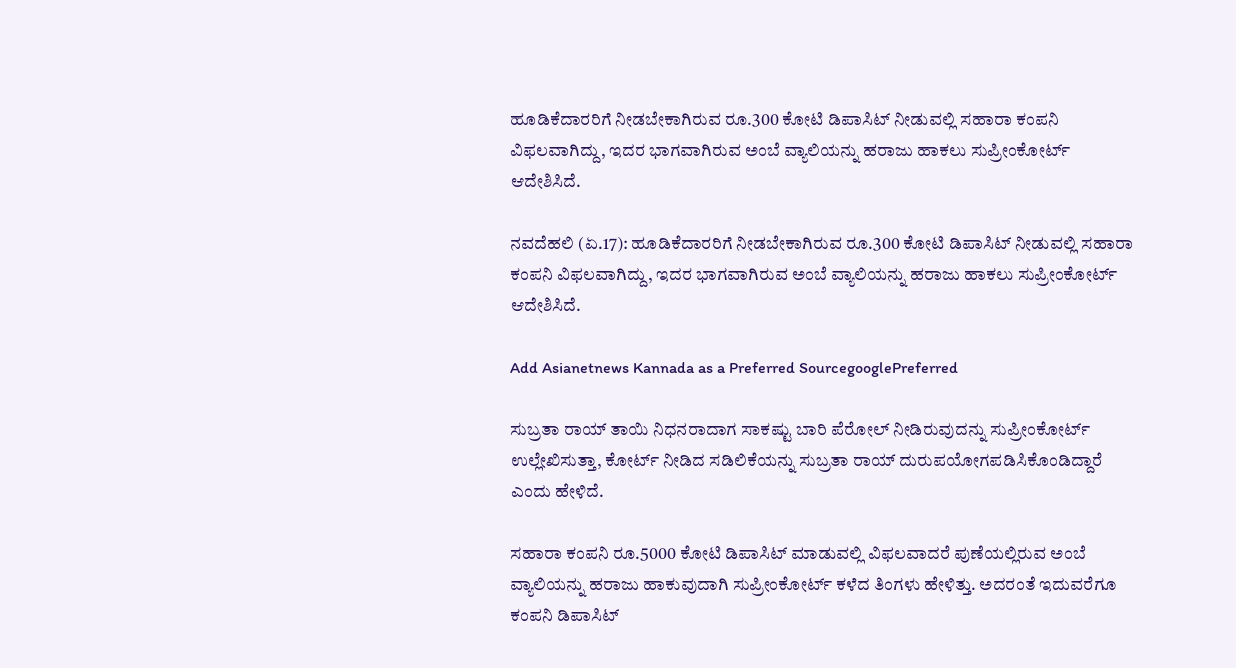ಹೂಡಿಕೆದಾರರಿಗೆ ನೀಡಬೇಕಾಗಿರುವ ರೂ.300 ಕೋಟಿ ಡಿಪಾಸಿಟ್ ನೀಡುವಲ್ಲಿ ಸಹಾರಾ ಕಂಪನಿ ವಿಫಲವಾಗಿದ್ದು, ಇದರ ಭಾಗವಾಗಿರುವ ಅಂಬೆ ವ್ಯಾಲಿಯನ್ನು ಹರಾಜು ಹಾಕಲು ಸುಪ್ರೀಂಕೋರ್ಟ್ ಆದೇಶಿಸಿದೆ.

ನವದೆಹಲಿ (ಏ.17): ಹೂಡಿಕೆದಾರರಿಗೆ ನೀಡಬೇಕಾಗಿರುವ ರೂ.300 ಕೋಟಿ ಡಿಪಾಸಿಟ್ ನೀಡುವಲ್ಲಿ ಸಹಾರಾ ಕಂಪನಿ ವಿಫಲವಾಗಿದ್ದು, ಇದರ ಭಾಗವಾಗಿರುವ ಅಂಬೆ ವ್ಯಾಲಿಯನ್ನು ಹರಾಜು ಹಾಕಲು ಸುಪ್ರೀಂಕೋರ್ಟ್ ಆದೇಶಿಸಿದೆ.

Add Asianetnews Kannada as a Preferred SourcegooglePreferred

ಸುಬ್ರತಾ ರಾಯ್ ತಾಯಿ ನಿಧನರಾದಾಗ ಸಾಕಷ್ಟು ಬಾರಿ ಪೆರೋಲ್ ನೀಡಿರುವುದನ್ನು ಸುಪ್ರೀಂಕೋರ್ಟ್ ಉಲ್ಲೇಖಿಸುತ್ತಾ, ಕೋರ್ಟ್ ನೀಡಿದ ಸಡಿಲಿಕೆಯನ್ನು ಸುಬ್ರತಾ ರಾಯ್ ದುರುಪಯೋಗಪಡಿಸಿಕೊಂಡಿದ್ದಾರೆ ಎಂದು ಹೇಳಿದೆ.

ಸಹಾರಾ ಕಂಪನಿ ರೂ.5000 ಕೋಟಿ ಡಿಪಾಸಿಟ್ ಮಾಡುವಲ್ಲಿ ವಿಫಲವಾದರೆ ಪುಣೆಯಲ್ಲಿರುವ ಅಂಬೆ ವ್ಯಾಲಿಯನ್ನು ಹರಾಜು ಹಾಕುವುದಾಗಿ ಸುಪ್ರೀಂಕೋರ್ಟ್ ಕಳೆದ ತಿಂಗಳು ಹೇಳಿತ್ತು. ಅದರಂತೆ ಇದುವರೆಗೂ ಕಂಪನಿ ಡಿಪಾಸಿಟ್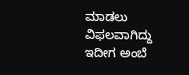ಮಾಡಲು ವಿಫಲವಾಗಿದ್ದು ಇದೀಗ ಅಂಬೆ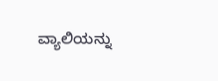ವ್ಯಾಲಿಯನ್ನು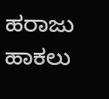ಹರಾಜು ಹಾಕಲು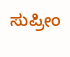ಸುಪ್ರೀಂ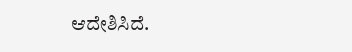ಆದೇಶಿಸಿದೆ.